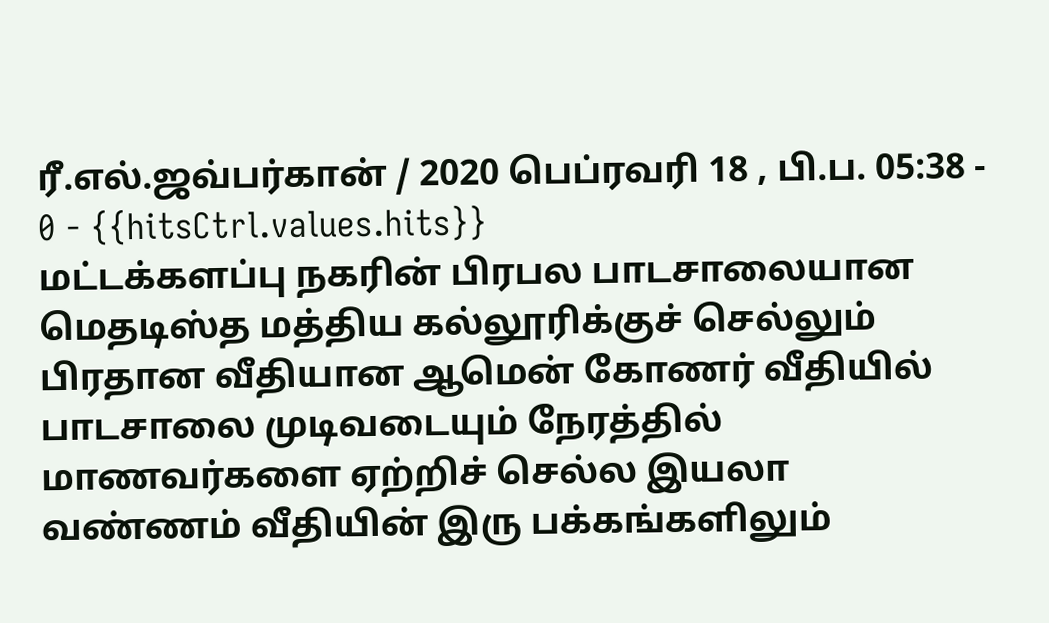ரீ.எல்.ஜவ்பர்கான் / 2020 பெப்ரவரி 18 , பி.ப. 05:38 - 0 - {{hitsCtrl.values.hits}}
மட்டக்களப்பு நகரின் பிரபல பாடசாலையான மெதடிஸ்த மத்திய கல்லூரிக்குச் செல்லும் பிரதான வீதியான ஆமென் கோணர் வீதியில் பாடசாலை முடிவடையும் நேரத்தில் மாணவர்களை ஏற்றிச் செல்ல இயலா வண்ணம் வீதியின் இரு பக்கங்களிலும்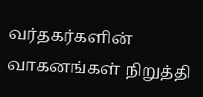வர்தகர்களின் வாகனங்கள் நிறுத்தி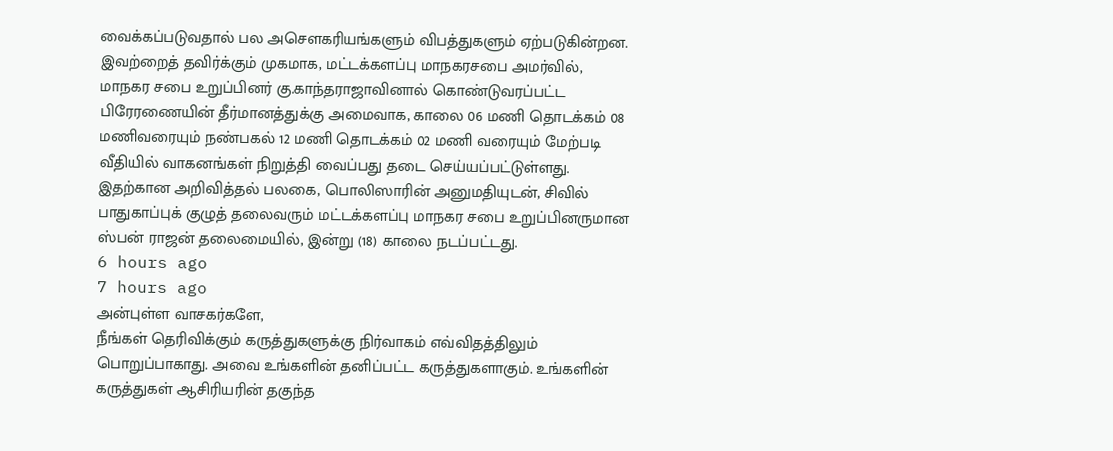வைக்கப்படுவதால் பல அசௌகரியங்களும் விபத்துகளும் ஏற்படுகின்றன.
இவற்றைத் தவிர்க்கும் முகமாக, மட்டக்களப்பு மாநகரசபை அமர்வில், மாநகர சபை உறுப்பினர் கு.காந்தராஜாவினால் கொண்டுவரப்பட்ட பிரேரணையின் தீர்மானத்துக்கு அமைவாக, காலை 06 மணி தொடக்கம் 08 மணிவரையும் நண்பகல் 12 மணி தொடக்கம் 02 மணி வரையும் மேற்படி வீதியில் வாகனங்கள் நிறுத்தி வைப்பது தடை செய்யப்பட்டுள்ளது.
இதற்கான அறிவித்தல் பலகை, பொலிஸாரின் அனுமதியுடன், சிவில் பாதுகாப்புக் குழுத் தலைவரும் மட்டக்களப்பு மாநகர சபை உறுப்பினருமான ஸ்பன் ராஜன் தலைமையில், இன்று (18) காலை நடப்பட்டது.
6 hours ago
7 hours ago
அன்புள்ள வாசகர்களே,
நீங்கள் தெரிவிக்கும் கருத்துகளுக்கு நிர்வாகம் எவ்விதத்திலும் பொறுப்பாகாது. அவை உங்களின் தனிப்பட்ட கருத்துகளாகும். உங்களின் கருத்துகள் ஆசிரியரின் தகுந்த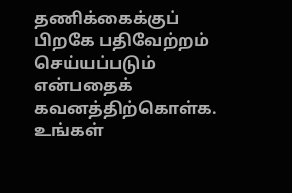தணிக்கைக்குப் பிறகே பதிவேற்றம் செய்யப்படும் என்பதைக் கவனத்திற்கொள்க. உங்கள்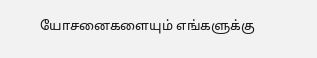யோசனைகளையும் எங்களுக்கு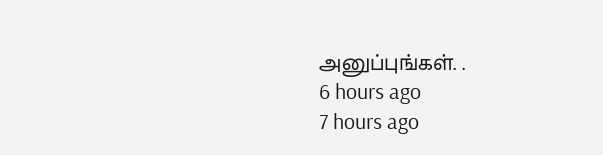அனுப்புங்கள். .
6 hours ago
7 hours ago